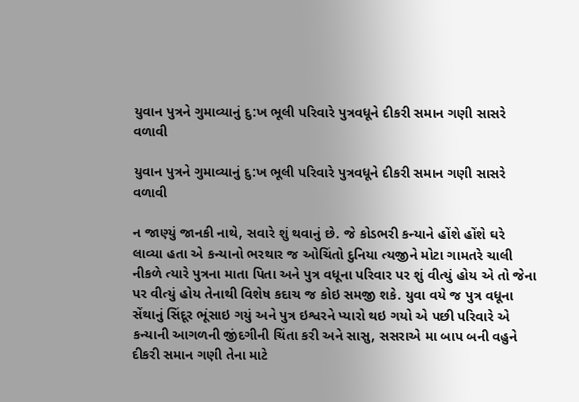યુવાન પુત્રને ગુમાવ્યાનું દુ:ખ ભૂલી પરિવારે પુત્રવધૂને દીકરી સમાન ગણી સાસરે વળાવી

યુવાન પુત્રને ગુમાવ્યાનું દુ:ખ ભૂલી પરિવારે પુત્રવધૂને દીકરી સમાન ગણી સાસરે વળાવી

ન જાણ્યું જાનકી નાથે, સવારે શું થવાનું છે. જે કોડભરી કન્યાને હોંશે હોંશે ઘરે લાવ્યા હતા એ કન્યાનો ભરથાર જ ઓચિંતો દુનિયા ત્યજીને મોટા ગામતરે ચાલી નીકળે ત્યારે પુત્રના માતા પિતા અને પુત્ર વધૂના પરિવાર પર શું વીત્યું હોય એ તો જેના પર વીત્યું હોય તેનાથી વિશેષ કદાચ જ કોઇ સમજી શકે. યુવા વયે જ પુત્ર વધૂના સેંથાનું સિંદૂર ભૂંસાઇ ગયું અને પુત્ર ઇશ્વરને પ્યારો થઇ ગયો એ પછી પરિવારે એ કન્યાની આગળની જીંદગીની ચિંતા કરી અને સાસુ, સસરાએ મા બાપ બની વહુને દીકરી સમાન ગણી તેના માટે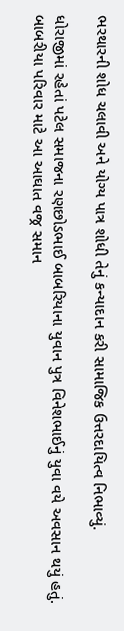ભરથારની શોધ ચલાવી અને યોગ્ય પાત્ર શોધી તેનું કન્યાદાન કરી સામાજિક ઉત્તરદાયિત્વ નિભાવ્યું.

ધોરાજીમાં રહેતાં પટેલ સમાજના રણછોડભાઈ બાબરિયાના યુવાન પુત્ર વિનેશભાઈનું યુવા વયે અવસાન થયું હતું. બાબરીયા પરિવાર માટે આ આઘાત વજ્ર સમાન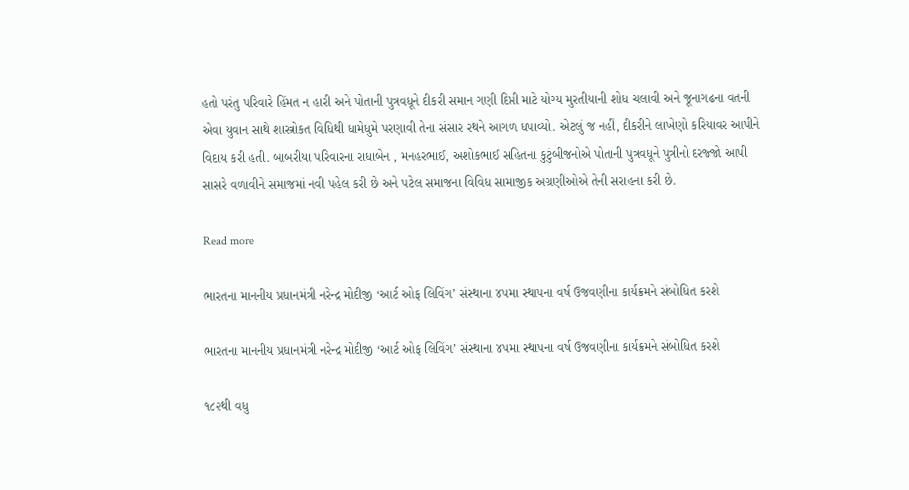હતો પરંતુ પરિવારે હિંમત ન હારી અને પોતાની પુત્રવધૂને દીકરી સમાન ગણી દિપ્તી માટે યોગ્ય મુરતીયાની શોધ ચલાવી અને જૂનાગઢના વતની એવા યુવાન સાથે શાસ્ત્રોકત વિધિથી ધામેધુમે પરણાવી તેના સંસાર રથને આગળ ધપાવ્યો. એટલું જ નહીં, દીકરીને લાખેણો કરિયાવર આપીને વિદાય કરી હતી. બાબરીયા પરિવારના રાધાબેન , મનહરભાઈ, અશોકભાઈ સહિતના કુટુંબીજનોએ પોતાની પુત્રવધૂને પુત્રીનો દરજ્જો આપી સાસરે વળાવીને સમાજમાં નવી પહેલ કરી છે અને પટેલ સમાજના વિવિધ સામાજીક અગ્રણીઓએ તેની સરાહના કરી છે.

Read more

ભારતના માનનીય પ્રધાનમંત્રી નરેન્દ્ર મોદીજી ‘આર્ટ ઓફ લિવિંગ’ સંસ્થાના ૪૫મા સ્થાપના વર્ષ ઉજવણીના કાર્યક્રમને સંબોધિત કરશે

ભારતના માનનીય પ્રધાનમંત્રી નરેન્દ્ર મોદીજી ‘આર્ટ ઓફ લિવિંગ’ સંસ્થાના ૪૫મા સ્થાપના વર્ષ ઉજવણીના કાર્યક્રમને સંબોધિત કરશે

૧૮૨થી વધુ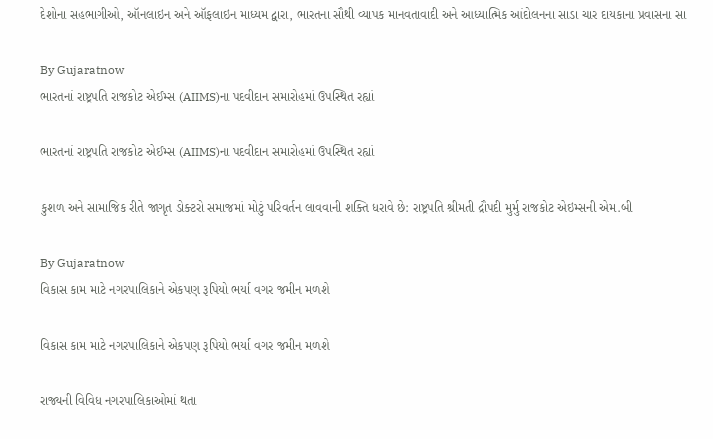દેશોના સહભાગીઓ, ઑનલાઇન અને ઑફલાઇન માધ્યમ દ્વારા, ભારતના સૌથી વ્યાપક માનવતાવાદી અને આધ્યાત્મિક આંદોલનના સાડા ચાર દાયકાના પ્રવાસના સા

By Gujaratnow
ભારતનાં રાષ્ટ્રપતિ રાજકોટ એઈમ્સ (AIIMS)ના પદવીદાન સમારોહમાં ઉપસ્થિત રહ્યાં

ભારતનાં રાષ્ટ્રપતિ રાજકોટ એઈમ્સ (AIIMS)ના પદવીદાન સમારોહમાં ઉપસ્થિત રહ્યાં

કુશળ અને સામાજિક રીતે જાગૃત ડોક્ટરો સમાજમાં મોટું પરિવર્તન લાવવાની શક્તિ ધરાવે છે: રાષ્ટ્રપતિ શ્રીમતી દ્રૌપદી મુર્મુ રાજકોટ એઇમ્સની એમ.બી

By Gujaratnow
વિકાસ કામ માટે નગરપાલિકાને એકપણ રૂપિયો ભર્યા વગર જમીન મળશે

વિકાસ કામ માટે નગરપાલિકાને એકપણ રૂપિયો ભર્યા વગર જમીન મળશે

રાજ્યની વિવિધ નગરપાલિકાઓમાં થતા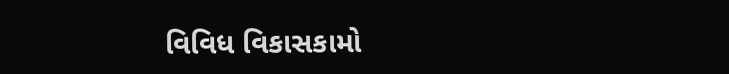વિવિધ વિકાસકામો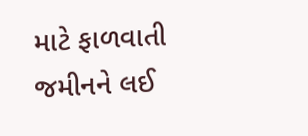માટે ફાળવાતી જમીનને લઈ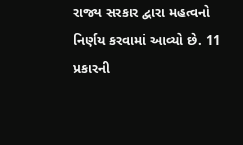રાજ્ય સરકાર દ્વારા મહત્વનો નિર્ણય કરવામાં આવ્યો છે. 11 પ્રકારની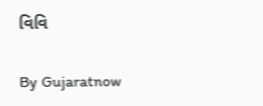વિવિ

By Gujaratnow